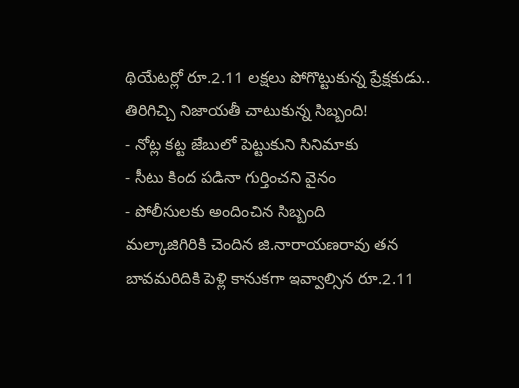థియేటర్లో రూ.2.11 లక్షలు పోగొట్టుకున్న ప్రేక్షకుడు.. తిరిగిచ్చి నిజాయతీ చాటుకున్న సిబ్బంది!
- నోట్ల కట్ట జేబులో పెట్టుకుని సినిమాకు
- సీటు కింద పడినా గుర్తించని వైనం
- పోలీసులకు అందించిన సిబ్బంది
మల్కాజిగిరికి చెందిన జి.నారాయణరావు తన బావమరిదికి పెళ్లి కానుకగా ఇవ్వాల్సిన రూ.2.11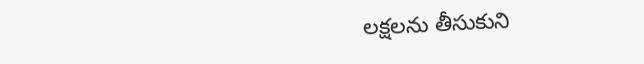లక్షలను తీసుకుని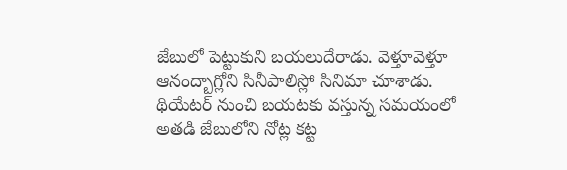జేబులో పెట్టుకుని బయలుదేరాడు. వెళ్తూవెళ్తూ ఆనంద్బాగ్లోని సినీపాలిస్లో సినిమా చూశాడు. థియేటర్ నుంచి బయటకు వస్తున్న సమయంలో అతడి జేబులోని నోట్ల కట్ట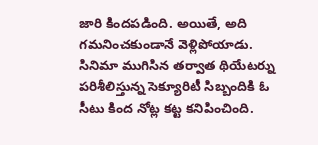జారి కిందపడింది. అయితే, అది గమనించకుండానే వెళ్లిపోయాడు.
సినిమా ముగిసిన తర్వాత థియేటర్ను పరిశీలిస్తున్న సెక్యూరిటీ సిబ్బందికి ఓ సీటు కింద నోట్ల కట్ట కనిపించింది.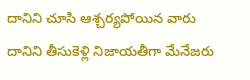దానిని చూసి ఆశ్చర్యపోయిన వారు దానిని తీసుకెళ్లి నిజాయతీగా మేనేజరు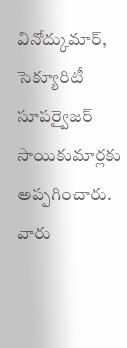వినోద్కుమార్, సెక్యూరిటీ సూపర్వైజర్ సాయికుమార్లకు అప్పగించారు. వారు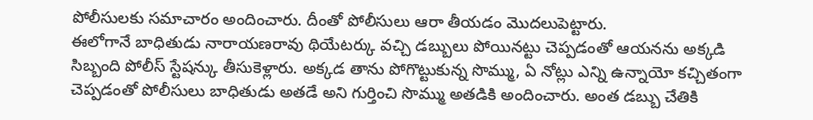పోలీసులకు సమాచారం అందించారు. దీంతో పోలీసులు ఆరా తీయడం మొదలుపెట్టారు.
ఈలోగానే బాధితుడు నారాయణరావు థియేటర్కు వచ్చి డబ్బులు పోయినట్టు చెప్పడంతో ఆయనను అక్కడి సిబ్బంది పోలీస్ స్టేషన్కు తీసుకెళ్లారు. అక్కడ తాను పోగొట్టుకున్న సొమ్ము, ఏ నోట్లు ఎన్ని ఉన్నాయో కచ్చితంగా చెప్పడంతో పోలీసులు బాధితుడు అతడే అని గుర్తించి సొమ్ము అతడికి అందించారు. అంత డబ్బు చేతికి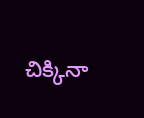చిక్కినా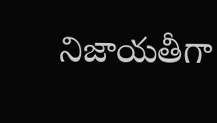నిజాయతీగా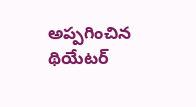అప్పగించిన థియేటర్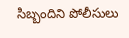సిబ్బందిని పోలీసులు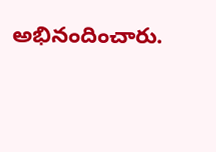అభినందించారు.